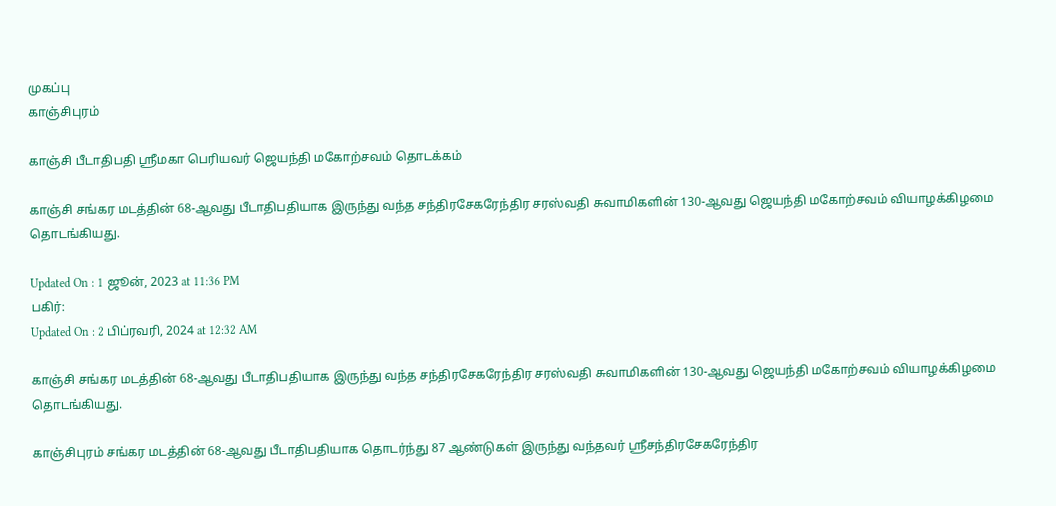முகப்பு
காஞ்சிபுரம்

காஞ்சி பீடாதிபதி ஸ்ரீமகா பெரியவர் ஜெயந்தி மகோற்சவம் தொடக்கம்

காஞ்சி சங்கர மடத்தின் 68-ஆவது பீடாதிபதியாக இருந்து வந்த சந்திரசேகரேந்திர சரஸ்வதி சுவாமிகளின் 130-ஆவது ஜெயந்தி மகோற்சவம் வியாழக்கிழமை தொடங்கியது.

Updated On : 1 ஜூன், 2023 at 11:36 PM
பகிர்:
Updated On : 2 பிப்ரவரி, 2024 at 12:32 AM

காஞ்சி சங்கர மடத்தின் 68-ஆவது பீடாதிபதியாக இருந்து வந்த சந்திரசேகரேந்திர சரஸ்வதி சுவாமிகளின் 130-ஆவது ஜெயந்தி மகோற்சவம் வியாழக்கிழமை தொடங்கியது.

காஞ்சிபுரம் சங்கர மடத்தின் 68-ஆவது பீடாதிபதியாக தொடர்ந்து 87 ஆண்டுகள் இருந்து வந்தவர் ஸ்ரீசந்திரசேகரேந்திர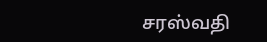சரஸ்வதி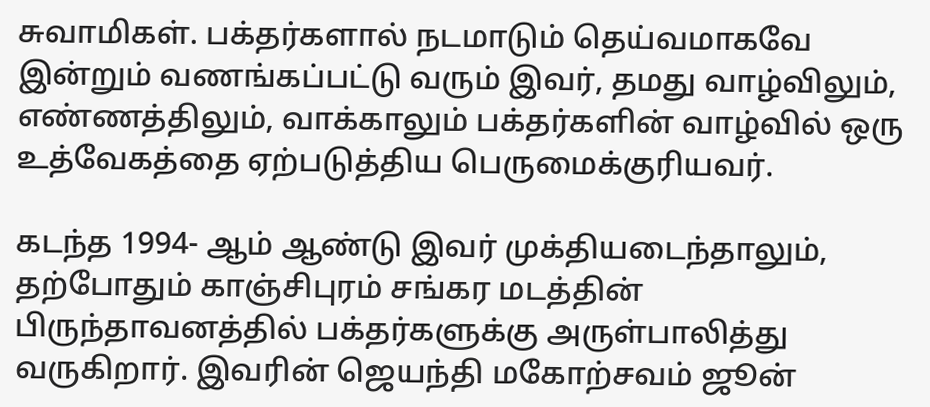சுவாமிகள். பக்தர்களால் நடமாடும் தெய்வமாகவே இன்றும் வணங்கப்பட்டு வரும் இவர், தமது வாழ்விலும், எண்ணத்திலும், வாக்காலும் பக்தர்களின் வாழ்வில் ஒரு உத்வேகத்தை ஏற்படுத்திய பெருமைக்குரியவர்.

கடந்த 1994- ஆம் ஆண்டு இவர் முக்தியடைந்தாலும், தற்போதும் காஞ்சிபுரம் சங்கர மடத்தின் பிருந்தாவனத்தில் பக்தர்களுக்கு அருள்பாலித்து வருகிறார். இவரின் ஜெயந்தி மகோற்சவம் ஜூன்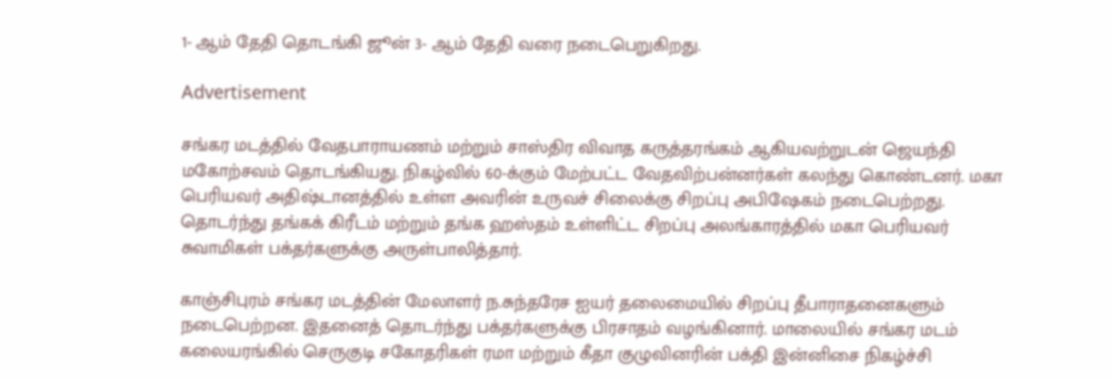1- ஆம் தேதி தொடங்கி ஜூன் 3- ஆம் தேதி வரை நடைபெறுகிறது.

Advertisement

சங்கர மடத்தில் வேதபாராயணம் மற்றும் சாஸ்திர விவாத கருத்தரங்கம் ஆகியவற்றுடன் ஜெயந்தி மகோற்சவம் தொடங்கியது. நிகழ்வில் 60-க்கும் மேற்பட்ட வேதவிற்பன்னர்கள் கலந்து கொண்டனர். மகா பெரியவர் அதிஷ்டானத்தில் உள்ள அவரின் உருவச் சிலைக்கு சிறப்பு அபிஷேகம் நடைபெற்றது. தொடர்ந்து தங்கக் கிரீடம் மற்றும் தங்க ஹஸ்தம் உள்ளிட்ட சிறப்பு அலங்காரத்தில் மகா பெரியவர் சுவாமிகள் பக்தர்களுக்கு அருள்பாலித்தார்.

காஞ்சிபுரம் சங்கர மடத்தின் மேலாளர் ந.சுந்தரேச ஐயர் தலைமையில் சிறப்பு தீபாராதனைகளும் நடைபெற்றன. இதனைத் தொடர்ந்து பக்தர்களுக்கு பிரசாதம் வழங்கினார். மாலையில் சங்கர மடம் கலையரங்கில் செருகுடி சகோதரிகள் ரமா மற்றும் கீதா குழுவினரின் பக்தி இன்னிசை நிகழ்ச்சி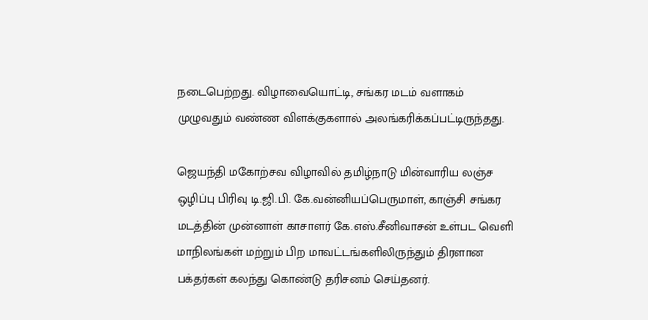நடைபெற்றது. விழாவையொட்டி, சங்கர மடம் வளாகம் முழுவதும் வண்ண விளக்குகளால் அலங்கரிக்கப்பட்டிருந்தது.

ஜெயந்தி மகோற்சவ விழாவில் தமிழ்நாடு மின்வாரிய லஞ்ச ஒழிப்பு பிரிவு டி.ஜி.பி. கே.வன்னியப்பெருமாள், காஞ்சி சங்கர மடத்தின் முன்னாள் காசாளர் கே.எஸ்.சீனிவாசன் உள்பட வெளி மாநிலங்கள் மற்றும் பிற மாவட்டங்களிலிருந்தும் திரளான பக்தர்கள் கலந்து கொண்டு தரிசனம் செய்தனர்.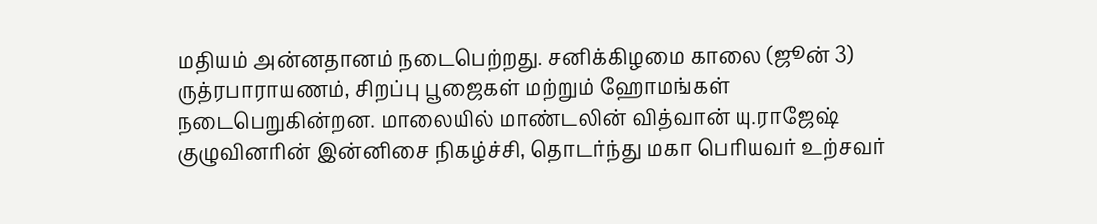மதியம் அன்னதானம் நடைபெற்றது. சனிக்கிழமை காலை (ஜூன் 3) ருத்ரபாராயணம், சிறப்பு பூஜைகள் மற்றும் ஹோமங்கள் நடைபெறுகின்றன. மாலையில் மாண்டலின் வித்வான் யு.ராஜேஷ் குழுவினரின் இன்னிசை நிகழ்ச்சி, தொடர்ந்து மகா பெரியவர் உற்சவர்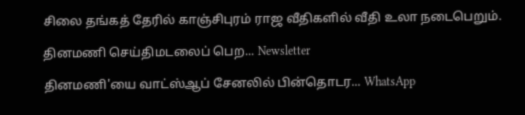சிலை தங்கத் தேரில் காஞ்சிபுரம் ராஜ வீதிகளில் வீதி உலா நடைபெறும்.

தினமணி செய்திமடலைப் பெற... Newsletter

தினமணி'யை வாட்ஸ்ஆப் சேனலில் பின்தொடர... WhatsApp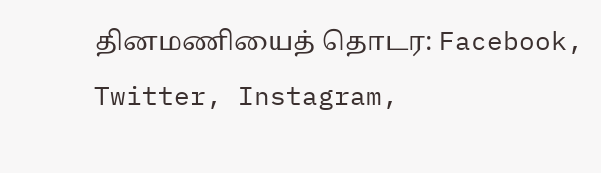தினமணியைத் தொடர: Facebook, Twitter, Instagram,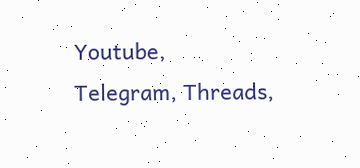Youtube, Telegram, Threads,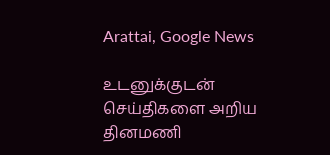Arattai, Google News

உடனுக்குடன் செய்திகளை அறிய தினமணி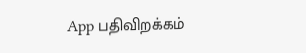App பதிவிறக்கம்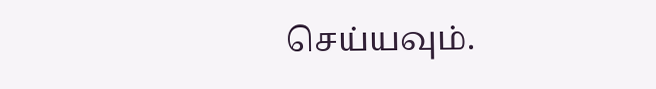செய்யவும்.